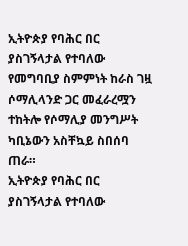ኢትዮጵያ የባሕር በር ያስገኝላታል የተባለው የመግባቢያ ስምምነት ከራስ ገዟ ሶማሊላንድ ጋር መፈራረሟን ተከትሎ የሶማሊያ መንግሥት ካቢኔውን አስቸኳይ ስበሰባ ጠራ።
ኢትዮጵያ የባሕር በር ያስገኝላታል የተባለው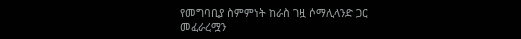የመግባቢያ ስምምነት ከራስ ገዟ ሶማሊላንድ ጋር መፈራረሟን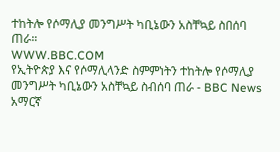ተከትሎ የሶማሊያ መንግሥት ካቢኔውን አስቸኳይ ስበሰባ ጠራ።
WWW.BBC.COM
የኢትዮጵያ እና የሶማሊላንድ ስምምነትን ተከትሎ የሶማሊያ መንግሥት ካቢኔውን አስቸኳይ ስብሰባ ጠራ - BBC News አማርኛ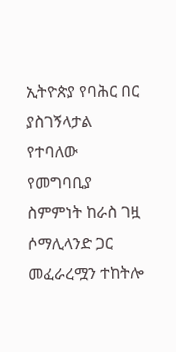ኢትዮጵያ የባሕር በር ያስገኝላታል የተባለው የመግባቢያ ስምምነት ከራስ ገዟ ሶማሊላንድ ጋር መፈራረሟን ተከትሎ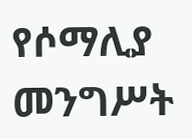የሶማሊያ መንግሥት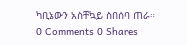ካቢኔውን አስቸኳይ ስበሰባ ጠራ።
0 Comments 0 Shares